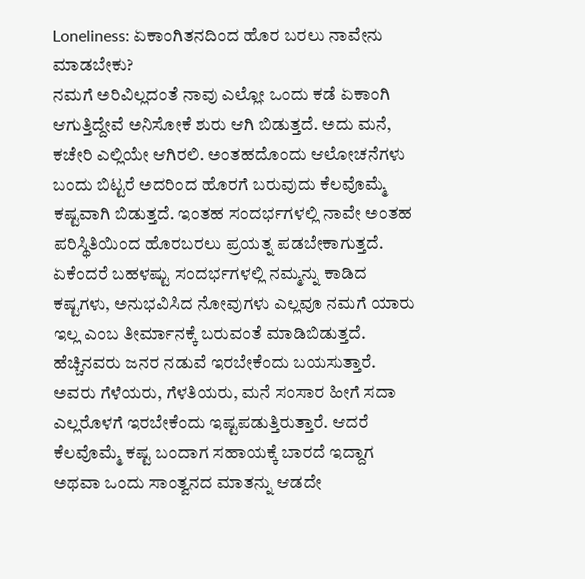Loneliness: ಏಕಾಂಗಿತನದಿಂದ ಹೊರ ಬರಲು ನಾವೇನು ಮಾಡಬೇಕು?
ನಮಗೆ ಅರಿವಿಲ್ಲದಂತೆ ನಾವು ಎಲ್ಲೋ ಒಂದು ಕಡೆ ಏಕಾಂಗಿ ಆಗುತ್ತಿದ್ದೇವೆ ಅನಿಸೋಕೆ ಶುರು ಆಗಿ ಬಿಡುತ್ತದೆ. ಅದು ಮನೆ, ಕಚೇರಿ ಎಲ್ಲಿಯೇ ಆಗಿರಲಿ. ಅಂತಹದೊಂದು ಆಲೋಚನೆಗಳು ಬಂದು ಬಿಟ್ಟರೆ ಅದರಿಂದ ಹೊರಗೆ ಬರುವುದು ಕೆಲವೊಮ್ಮೆ ಕಷ್ಟವಾಗಿ ಬಿಡುತ್ತದೆ. ಇಂತಹ ಸಂದರ್ಭಗಳಲ್ಲಿ ನಾವೇ ಅಂತಹ ಪರಿಸ್ಥಿತಿಯಿಂದ ಹೊರಬರಲು ಪ್ರಯತ್ನ ಪಡಬೇಕಾಗುತ್ತದೆ. ಏಕೆಂದರೆ ಬಹಳಷ್ಟು ಸಂದರ್ಭಗಳಲ್ಲಿ ನಮ್ಮನ್ನು ಕಾಡಿದ ಕಷ್ಟಗಳು, ಅನುಭವಿಸಿದ ನೋವುಗಳು ಎಲ್ಲವೂ ನಮಗೆ ಯಾರು ಇಲ್ಲ ಎಂಬ ತೀರ್ಮಾನಕ್ಕೆ ಬರುವಂತೆ ಮಾಡಿಬಿಡುತ್ತದೆ.
ಹೆಚ್ಚಿನವರು ಜನರ ನಡುವೆ ಇರಬೇಕೆಂದು ಬಯಸುತ್ತಾರೆ. ಅವರು ಗೆಳೆಯರು, ಗೆಳತಿಯರು, ಮನೆ ಸಂಸಾರ ಹೀಗೆ ಸದಾ ಎಲ್ಲರೊಳಗೆ ಇರಬೇಕೆಂದು ಇಷ್ಟಪಡುತ್ತಿರುತ್ತಾರೆ. ಆದರೆ ಕೆಲವೊಮ್ಮೆ ಕಷ್ಟ ಬಂದಾಗ ಸಹಾಯಕ್ಕೆ ಬಾರದೆ ಇದ್ದಾಗ ಅಥವಾ ಒಂದು ಸಾಂತ್ವನದ ಮಾತನ್ನು ಆಡದೇ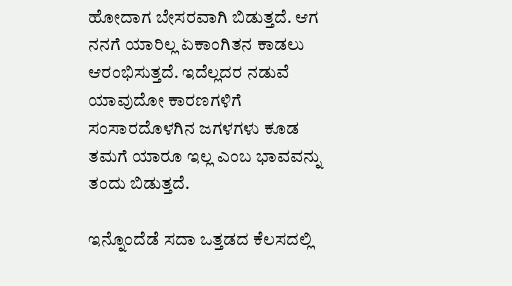ಹೋದಾಗ ಬೇಸರವಾಗಿ ಬಿಡುತ್ತದೆ. ಆಗ ನನಗೆ ಯಾರಿಲ್ಲ ಏಕಾಂಗಿತನ ಕಾಡಲು ಆರಂಭಿಸುತ್ತದೆ. ಇದೆಲ್ಲದರ ನಡುವೆ ಯಾವುದೋ ಕಾರಣಗಳಿಗೆ ಸಂಸಾರದೊಳಗಿನ ಜಗಳಗಳು ಕೂಡ ತಮಗೆ ಯಾರೂ ಇಲ್ಲ ಎಂಬ ಭಾವವನ್ನು ತಂದು ಬಿಡುತ್ತದೆ.

ಇನ್ನೊಂದೆಡೆ ಸದಾ ಒತ್ತಡದ ಕೆಲಸದಲ್ಲಿ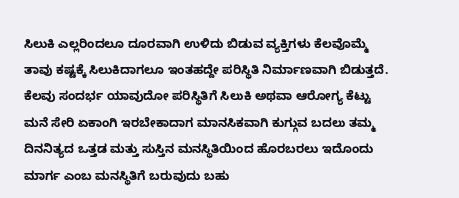ಸಿಲುಕಿ ಎಲ್ಲರಿಂದಲೂ ದೂರವಾಗಿ ಉಳಿದು ಬಿಡುವ ವ್ಯಕ್ತಿಗಳು ಕೆಲವೊಮ್ಮೆ ತಾವು ಕಷ್ಟಕ್ಕೆ ಸಿಲುಕಿದಾಗಲೂ ಇಂತಹದ್ದೇ ಪರಿಸ್ಥಿತಿ ನಿರ್ಮಾಣವಾಗಿ ಬಿಡುತ್ತದೆ. ಕೆಲವು ಸಂದರ್ಭ ಯಾವುದೋ ಪರಿಸ್ಥಿತಿಗೆ ಸಿಲುಕಿ ಅಥವಾ ಆರೋಗ್ಯ ಕೆಟ್ಟು ಮನೆ ಸೇರಿ ಏಕಾಂಗಿ ಇರಬೇಕಾದಾಗ ಮಾನಸಿಕವಾಗಿ ಕುಗ್ಗುವ ಬದಲು ತಮ್ಮ ದಿನನಿತ್ಯದ ಒತ್ತಡ ಮತ್ತು ಸುಸ್ತಿನ ಮನಸ್ಥಿತಿಯಿಂದ ಹೊರಬರಲು ಇದೊಂದು ಮಾರ್ಗ ಎಂಬ ಮನಸ್ಥಿತಿಗೆ ಬರುವುದು ಬಹು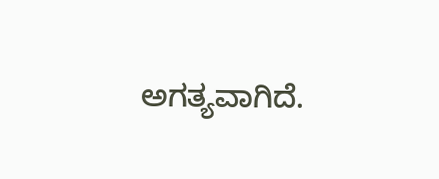ಅಗತ್ಯವಾಗಿದೆ.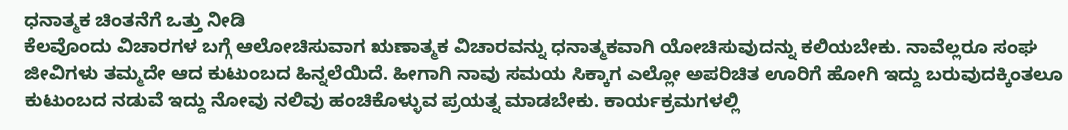ಧನಾತ್ಮಕ ಚಿಂತನೆಗೆ ಒತ್ತು ನೀಡಿ
ಕೆಲವೊಂದು ವಿಚಾರಗಳ ಬಗ್ಗೆ ಆಲೋಚಿಸುವಾಗ ಋಣಾತ್ಮಕ ವಿಚಾರವನ್ನು ಧನಾತ್ಮಕವಾಗಿ ಯೋಚಿಸುವುದನ್ನು ಕಲಿಯಬೇಕು. ನಾವೆಲ್ಲರೂ ಸಂಘ ಜೀವಿಗಳು ತಮ್ಮದೇ ಆದ ಕುಟುಂಬದ ಹಿನ್ನಲೆಯಿದೆ. ಹೀಗಾಗಿ ನಾವು ಸಮಯ ಸಿಕ್ಕಾಗ ಎಲ್ಲೋ ಅಪರಿಚಿತ ಊರಿಗೆ ಹೋಗಿ ಇದ್ದು ಬರುವುದಕ್ಕಿಂತಲೂ ಕುಟುಂಬದ ನಡುವೆ ಇದ್ದು ನೋವು ನಲಿವು ಹಂಚಿಕೊಳ್ಳುವ ಪ್ರಯತ್ನ ಮಾಡಬೇಕು. ಕಾರ್ಯಕ್ರಮಗಳಲ್ಲಿ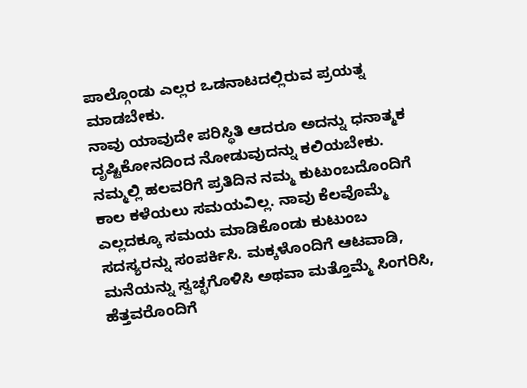ಪಾಲ್ಗೊಂಡು ಎಲ್ಲರ ಒಡನಾಟದಲ್ಲಿರುವ ಪ್ರಯತ್ನ ಮಾಡಬೇಕು.
ನಾವು ಯಾವುದೇ ಪರಿಸ್ಥಿತಿ ಆದರೂ ಅದನ್ನು ಧನಾತ್ಮಕ ದೃಷ್ಟಿಕೋನದಿಂದ ನೋಡುವುದನ್ನು ಕಲಿಯಬೇಕು. ನಮ್ಮಲ್ಲಿ ಹಲವರಿಗೆ ಪ್ರತಿದಿನ ನಮ್ಮ ಕುಟುಂಬದೊಂದಿಗೆ ಕಾಲ ಕಳೆಯಲು ಸಮಯವಿಲ್ಲ. ನಾವು ಕೆಲವೊಮ್ಮೆ ಎಲ್ಲದಕ್ಕೂ ಸಮಯ ಮಾಡಿಕೊಂಡು ಕುಟುಂಬ ಸದಸ್ಯರನ್ನು ಸಂಪರ್ಕಿಸಿ. ಮಕ್ಕಳೊಂದಿಗೆ ಆಟವಾಡಿ, ಮನೆಯನ್ನು ಸ್ವಚ್ಛಗೊಳಿಸಿ ಅಥವಾ ಮತ್ತೊಮ್ಮೆ ಸಿಂಗರಿಸಿ, ಹೆತ್ತವರೊಂದಿಗೆ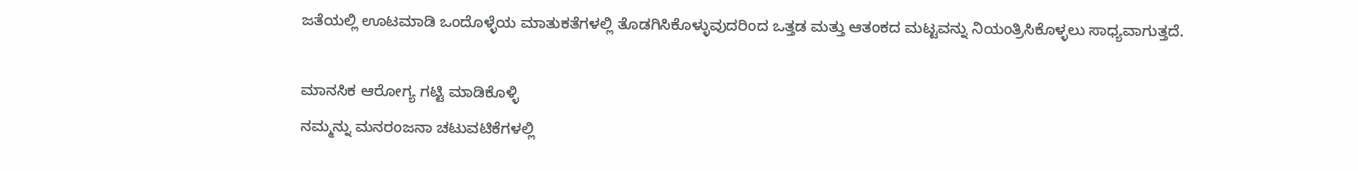ಜತೆಯಲ್ಲಿ ಊಟಮಾಡಿ ಒಂದೊಳ್ಳೆಯ ಮಾತುಕತೆಗಳಲ್ಲಿ ತೊಡಗಿಸಿಕೊಳ್ಳುವುದರಿಂದ ಒತ್ತಡ ಮತ್ತು ಆತಂಕದ ಮಟ್ಟವನ್ನು ನಿಯಂತ್ರಿಸಿಕೊಳ್ಳಲು ಸಾಧ್ಯವಾಗುತ್ತದೆ.

ಮಾನಸಿಕ ಆರೋಗ್ಯ ಗಟ್ಟಿ ಮಾಡಿಕೊಳ್ಳಿ
ನಮ್ಮನ್ನು ಮನರಂಜನಾ ಚಟುವಟಿಕೆಗಳಲ್ಲಿ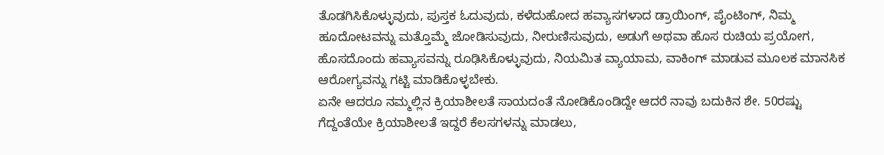ತೊಡಗಿಸಿಕೊಳ್ಳುವುದು, ಪುಸ್ತಕ ಓದುವುದು, ಕಳೆದುಹೋದ ಹವ್ಯಾಸಗಳಾದ ಡ್ರಾಯಿಂಗ್, ಪೈಂಟಿಂಗ್, ನಿಮ್ಮ ಹೂದೋಟವನ್ನು ಮತ್ತೊಮ್ಮೆ ಜೋಡಿಸುವುದು, ನೀರುಣಿಸುವುದು, ಅಡುಗೆ ಅಥವಾ ಹೊಸ ರುಚಿಯ ಪ್ರಯೋಗ, ಹೊಸದೊಂದು ಹವ್ಯಾಸವನ್ನು ರೂಢಿಸಿಕೊಳ್ಳುವುದು, ನಿಯಮಿತ ವ್ಯಾಯಾಮ, ವಾಕಿಂಗ್ ಮಾಡುವ ಮೂಲಕ ಮಾನಸಿಕ ಆರೋಗ್ಯವನ್ನು ಗಟ್ಟಿ ಮಾಡಿಕೊಳ್ಳಬೇಕು.
ಏನೇ ಆದರೂ ನಮ್ಮಲ್ಲಿನ ಕ್ರಿಯಾಶೀಲತೆ ಸಾಯದಂತೆ ನೋಡಿಕೊಂಡಿದ್ದೇ ಆದರೆ ನಾವು ಬದುಕಿನ ಶೇ. 50ರಷ್ಟು ಗೆದ್ದಂತೆಯೇ ಕ್ರಿಯಾಶೀಲತೆ ಇದ್ದರೆ ಕೆಲಸಗಳನ್ನು ಮಾಡಲು,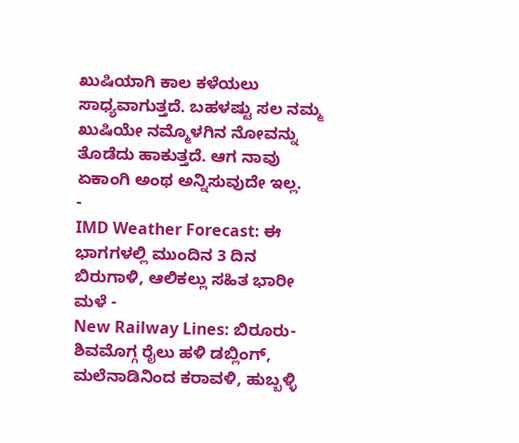ಖುಷಿಯಾಗಿ ಕಾಲ ಕಳೆಯಲು ಸಾಧ್ಯವಾಗುತ್ತದೆ. ಬಹಳಷ್ಟು ಸಲ ನಮ್ಮ ಖುಷಿಯೇ ನಮ್ಮೊಳಗಿನ ನೋವನ್ನು ತೊಡೆದು ಹಾಕುತ್ತದೆ. ಆಗ ನಾವು ಏಕಾಂಗಿ ಅಂಥ ಅನ್ನಿಸುವುದೇ ಇಲ್ಲ.
-
IMD Weather Forecast: ಈ ಭಾಗಗಳಲ್ಲಿ ಮುಂದಿನ 3 ದಿನ ಬಿರುಗಾಳಿ, ಆಲಿಕಲ್ಲು ಸಹಿತ ಭಾರೀ ಮಳೆ -
New Railway Lines: ಬಿರೂರು-ಶಿವಮೊಗ್ಗ ರೈಲು ಹಳಿ ಡಬ್ಲಿಂಗ್, ಮಲೆನಾಡಿನಿಂದ ಕರಾವಳಿ, ಹುಬ್ಬಳ್ಳಿ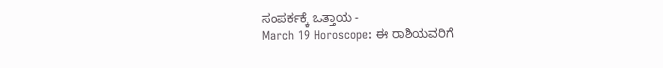ಸಂಪರ್ಕಕ್ಕೆ ಒತ್ತಾಯ -
March 19 Horoscope: ಈ ರಾಶಿಯವರಿಗೆ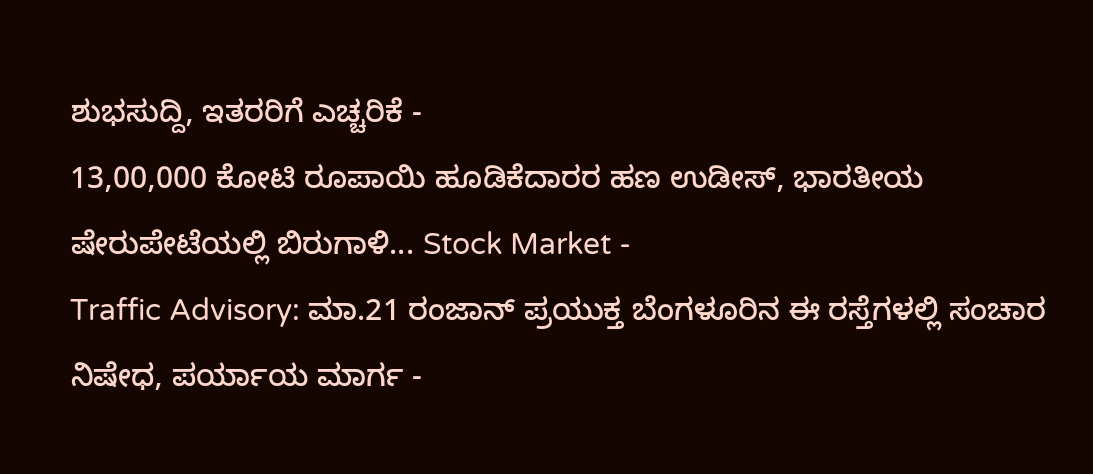ಶುಭಸುದ್ದಿ, ಇತರರಿಗೆ ಎಚ್ಚರಿಕೆ -
13,00,000 ಕೋಟಿ ರೂಪಾಯಿ ಹೂಡಿಕೆದಾರರ ಹಣ ಉಡೀಸ್, ಭಾರತೀಯ ಷೇರುಪೇಟೆಯಲ್ಲಿ ಬಿರುಗಾಳಿ... Stock Market -
Traffic Advisory: ಮಾ.21 ರಂಜಾನ್ ಪ್ರಯುಕ್ತ ಬೆಂಗಳೂರಿನ ಈ ರಸ್ತೆಗಳಲ್ಲಿ ಸಂಚಾರ ನಿಷೇಧ, ಪರ್ಯಾಯ ಮಾರ್ಗ -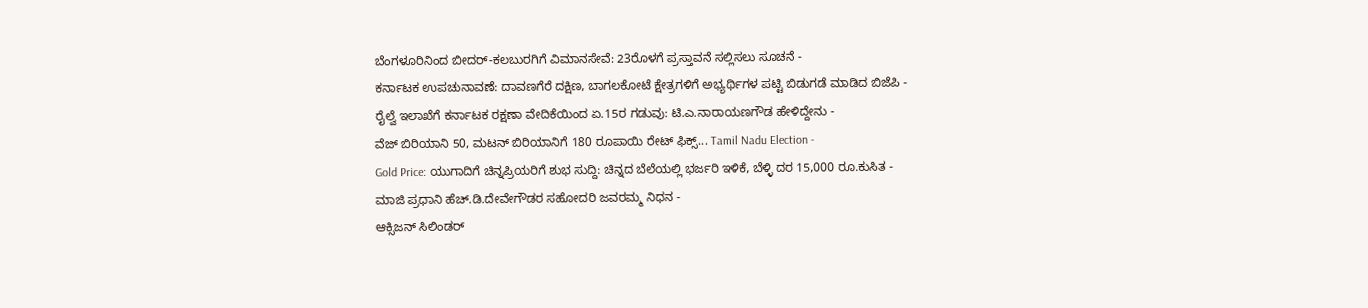ಬೆಂಗಳೂರಿನಿಂದ ಬೀದರ್-ಕಲಬುರಗಿಗೆ ವಿಮಾನಸೇವೆ: 23ರೊಳಗೆ ಪ್ರಸ್ತಾವನೆ ಸಲ್ಲಿಸಲು ಸೂಚನೆ -
ಕರ್ನಾಟಕ ಉಪಚುನಾವಣೆ: ದಾವಣಗೆರೆ ದಕ್ಷಿಣ, ಬಾಗಲಕೋಟೆ ಕ್ಷೇತ್ರಗಳಿಗೆ ಅಭ್ಯರ್ಥಿಗಳ ಪಟ್ಟಿ ಬಿಡುಗಡೆ ಮಾಡಿದ ಬಿಜೆಪಿ -
ರೈಲ್ವೆ ಇಲಾಖೆಗೆ ಕರ್ನಾಟಕ ರಕ್ಷಣಾ ವೇದಿಕೆಯಿಂದ ಏ.15ರ ಗಡುವು: ಟಿ.ಎ.ನಾರಾಯಣಗೌಡ ಹೇಳಿದ್ದೇನು -
ವೆಜ್ ಬಿರಿಯಾನಿ 50, ಮಟನ್ ಬಿರಿಯಾನಿಗೆ 180 ರೂಪಾಯಿ ರೇಟ್ ಫಿಕ್ಸ್... Tamil Nadu Election -
Gold Price: ಯುಗಾದಿಗೆ ಚಿನ್ನಪ್ರಿಯರಿಗೆ ಶುಭ ಸುದ್ದಿ: ಚಿನ್ನದ ಬೆಲೆಯಲ್ಲಿ ಭರ್ಜರಿ ಇಳಿಕೆ, ಬೆಳ್ಳಿ ದರ 15,000 ರೂ.ಕುಸಿತ -
ಮಾಜಿ ಪ್ರಧಾನಿ ಹೆಚ್.ಡಿ.ದೇವೇಗೌಡರ ಸಹೋದರಿ ಜವರಮ್ಮ ನಿಧನ -
ಆಕ್ಸಿಜನ್ ಸಿಲಿಂಡರ್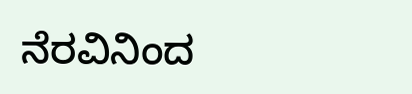ನೆರವಿನಿಂದ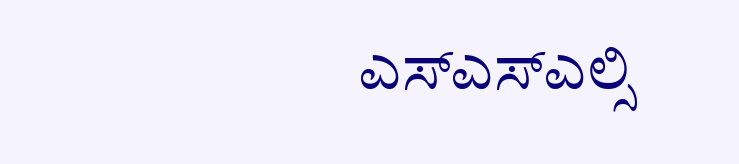ಎಸ್ಎಸ್ಎಲ್ಸಿ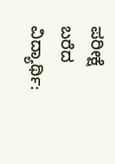ಪರೀಕ್ಷೆ ಬರೆದ ವಿದ್ಯಾರ್ಥಿ: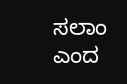ಸಲಾಂ ಎಂದ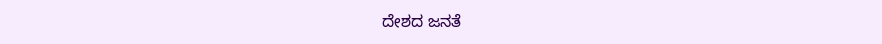ದೇಶದ ಜನತೆ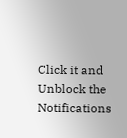Click it and Unblock the Notifications